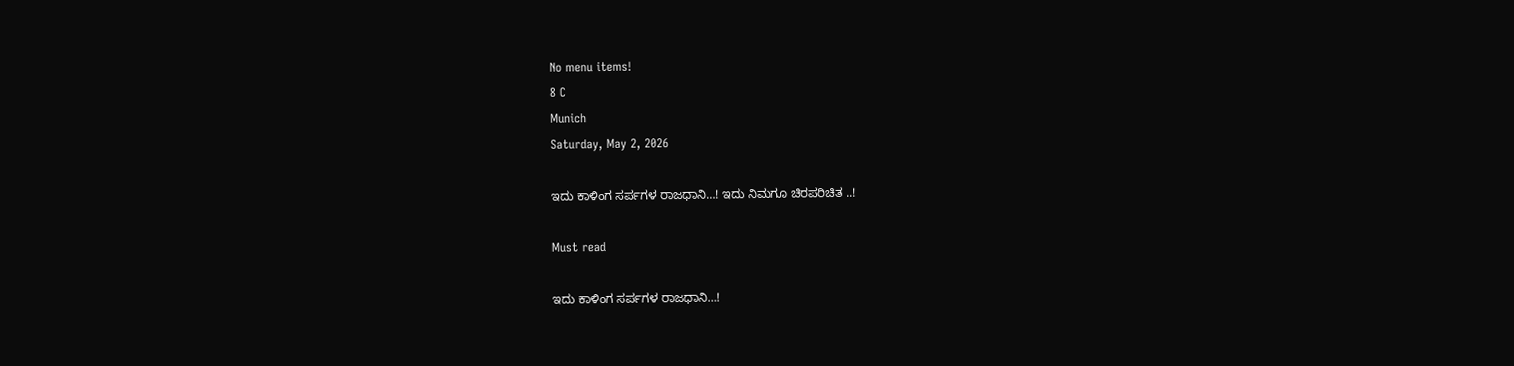No menu items!
8 C
Munich
Saturday, May 2, 2026

ಇದು ಕಾಳಿಂಗ ಸರ್ಪಗಳ ರಾಜಧಾನಿ…! ಇದು ನಿಮಗೂ ಚಿರಪರಿಚಿತ ..!

Must read

ಇದು ಕಾಳಿಂಗ ಸರ್ಪಗಳ ರಾಜಧಾನಿ…!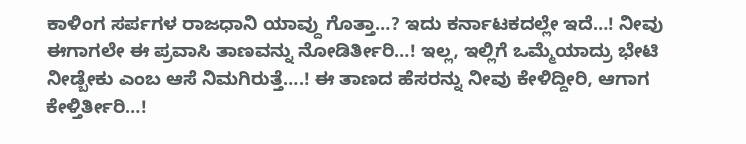ಕಾಳಿಂಗ ಸರ್ಪಗಳ ರಾಜಧಾನಿ ಯಾವ್ದು ಗೊತ್ತಾ…? ಇದು ಕರ್ನಾಟಕದಲ್ಲೇ ಇದೆ…! ನೀವು ಈಗಾಗಲೇ ಈ ಪ್ರವಾಸಿ ತಾಣವನ್ನು ನೋಡಿರ್ತೀರಿ…! ಇಲ್ಲ, ಇಲ್ಲಿಗೆ ಒಮ್ಮೆಯಾದ್ರು ಭೇಟಿ ನೀಡ್ಬೇಕು ಎಂಬ ಆಸೆ ನಿಮಗಿರುತ್ತೆ….! ಈ ತಾಣದ ಹೆಸರನ್ನು ನೀವು ಕೇಳಿದ್ದೀರಿ, ಆಗಾಗ ಕೇಳ್ತಿರ್ತೀರಿ…!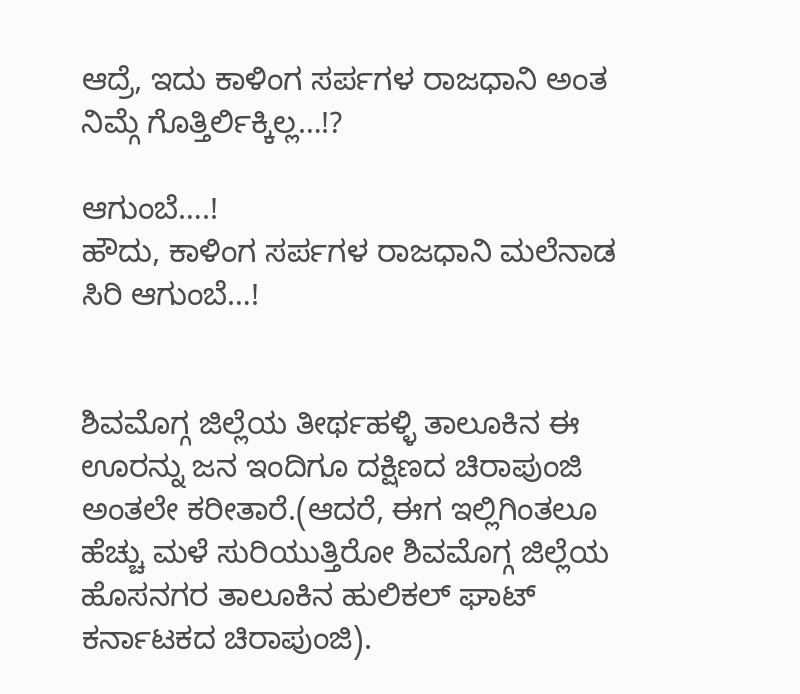ಆದ್ರೆ, ಇದು ಕಾಳಿಂಗ ಸರ್ಪಗಳ ರಾಜಧಾನಿ ಅಂತ ನಿಮ್ಗೆ ಗೊತ್ತಿರ್ಲಿಕ್ಕಿಲ್ಲ…!?

ಆಗುಂಬೆ….!
ಹೌದು, ಕಾಳಿಂಗ ಸರ್ಪಗಳ ರಾಜಧಾನಿ ಮಲೆನಾಡ ಸಿರಿ ಆಗುಂಬೆ…!


ಶಿವಮೊಗ್ಗ ಜಿಲ್ಲೆಯ ತೀರ್ಥಹಳ್ಳಿ ತಾಲೂಕಿನ ಈ ಊರನ್ನು ಜನ ಇಂದಿಗೂ ದಕ್ಷಿಣದ ಚಿರಾಪುಂಜಿ ಅಂತಲೇ ಕರೀತಾರೆ.(ಆದರೆ, ಈಗ ಇಲ್ಲಿಗಿಂತಲೂ ಹೆಚ್ಚು ಮಳೆ ಸುರಿಯುತ್ತಿರೋ ಶಿವಮೊಗ್ಗ ಜಿಲ್ಲೆಯ ಹೊಸನಗರ ತಾಲೂಕಿನ ಹುಲಿಕಲ್ ಘಾಟ್ ಕರ್ನಾಟಕದ ಚಿರಾಪುಂಜಿ).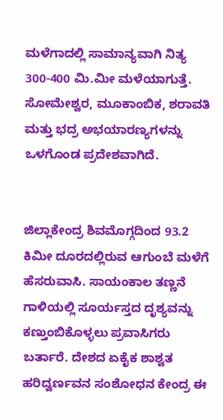ಮಳೆಗಾದಲ್ಲಿ ಸಾಮಾನ್ಯವಾಗಿ ನಿತ್ಯ 300-400 ಮಿ.ಮೀ ಮಳೆಯಾಗುತ್ತೆ. ಸೋಮೇಶ್ವರ, ಮೂಕಾಂಬಿಕ, ಶರಾವತಿ ಮತ್ತು ಭದ್ರ ಅಭಯಾರಣ್ಯಗಳನ್ನು ಒಳಗೊಂಡ ಪ್ರದೇಶವಾಗಿದೆ.


ಜಿಲ್ಲಾಕೇಂದ್ರ ಶಿವಮೊಗ್ಗದಿಂದ 93.2 ಕಿಮೀ ದೂರದಲ್ಲಿರುವ ಆಗುಂಬೆ ಮಳೆಗೆ ಹೆಸರುವಾಸಿ. ಸಾಯಂಕಾಲ ತಣ್ಣನೆ ಗಾಳಿಯಲ್ಲಿ ಸೂರ್ಯಸ್ತದ ದೃಶ್ಯವನ್ನು ಕಣ್ತುಂಬಿಕೊಳ್ಳಲು ಪ್ರವಾಸಿಗರು ಬರ್ತಾರೆ. ದೇಶದ ಏಕೈಕ ಶಾಶ್ವತ ಹರಿದ್ವರ್ಣವನ ಸಂಶೋಧನ ಕೇಂದ್ರ ಈ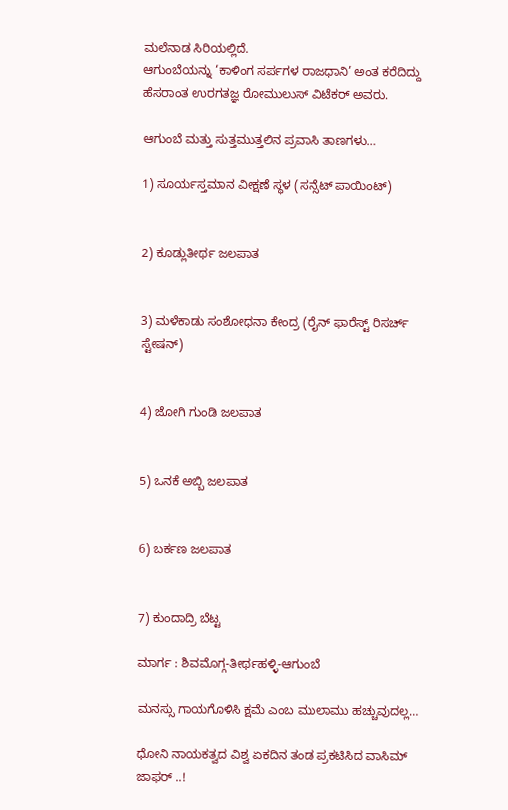ಮಲೆನಾಡ ಸಿರಿಯಲ್ಲಿದೆ.
ಆಗುಂಬೆಯನ್ನು ‘ಕಾಳಿಂಗ ಸರ್ಪಗಳ ರಾಜಧಾನಿ’ ಅಂತ ಕರೆದಿದ್ದು ಹೆಸರಾಂತ ಉರಗತಜ್ಞ ರೋಮುಲುಸ್ ವಿಟೆಕರ್ ಅವರು.

ಆಗುಂಬೆ ಮತ್ತು ಸುತ್ತಮುತ್ತಲಿನ ಪ್ರವಾಸಿ ತಾಣಗಳು…

1) ಸೂರ್ಯಸ್ತಮಾನ ವೀಕ್ಷಣೆ ಸ್ಥಳ (ಸನ್ಸೆಟ್ ಪಾಯಿಂಟ್)


2) ಕೂಡ್ಲುತೀರ್ಥ ಜಲಪಾತ


3) ಮಳೆಕಾಡು ಸಂಶೋಧನಾ ಕೇಂದ್ರ (ರೈನ್ ಫಾರೆಸ್ಟ್ ರಿಸರ್ಚ್ ಸ್ಟೇಷನ್)


4) ಜೋಗಿ ಗುಂಡಿ ಜಲಪಾತ


5) ಒನಕೆ ಅಬ್ಬಿ ಜಲಪಾತ


6) ಬರ್ಕಣ ಜಲಪಾತ


7) ಕುಂದಾದ್ರಿ ಬೆಟ್ಟ

ಮಾರ್ಗ : ಶಿವಮೊಗ್ಗ-ತೀರ್ಥಹಳ್ಳಿ-ಆಗುಂಬೆ

ಮನಸ್ಸು ಗಾಯಗೊಳಿಸಿ ಕ್ಷಮೆ ಎಂಬ ಮುಲಾಮು ಹಚ್ಚುವುದಲ್ಲ…

ಧೋನಿ ನಾಯಕತ್ವದ ವಿಶ್ವ ಏಕದಿನ ತಂಡ ಪ್ರಕಟಿಸಿದ ವಾಸಿಮ್ ಜಾಫರ್ ..!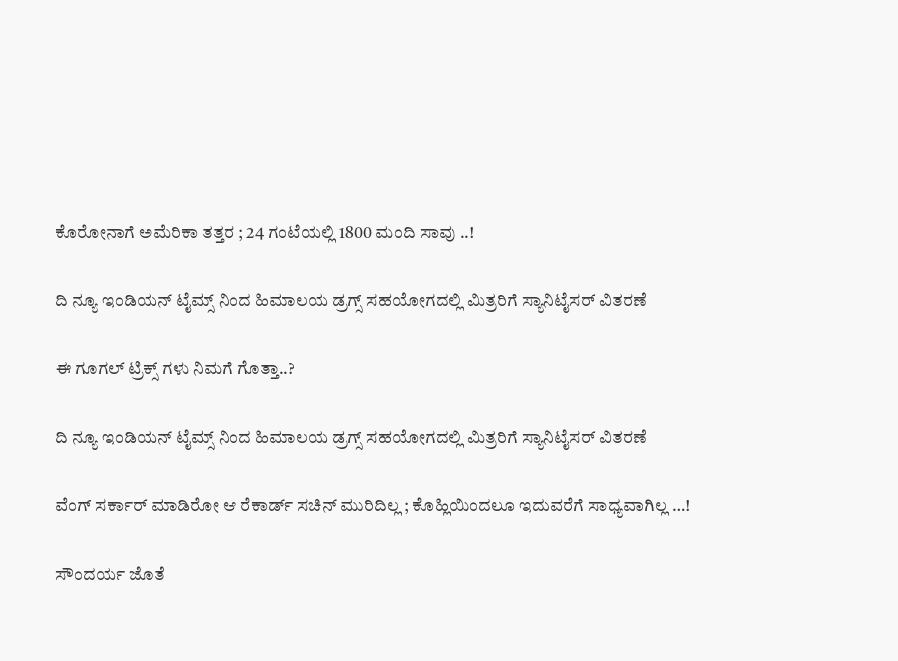ಕೊರೋನಾಗೆ ಅಮೆರಿಕಾ ತತ್ತರ ; 24 ಗಂಟೆಯಲ್ಲಿ 1800 ಮಂದಿ ಸಾವು ..!

ದಿ ನ್ಯೂ ಇಂಡಿಯನ್ ಟೈಮ್ಸ್ ನಿಂದ ಹಿಮಾಲಯ ಡ್ರಗ್ಸ್ ಸಹಯೋಗದಲ್ಲಿ ಮಿತ್ರರಿಗೆ ಸ್ಯಾನಿಟೈಸರ್ ವಿತರಣೆ

ಈ ಗೂಗಲ್ ಟ್ರಿಕ್ಸ್ ಗಳು ನಿಮಗೆ ಗೊತ್ತಾ..?

ದಿ ನ್ಯೂ ಇಂಡಿಯನ್ ಟೈಮ್ಸ್ ನಿಂದ ಹಿಮಾಲಯ ಡ್ರಗ್ಸ್ ಸಹಯೋಗದಲ್ಲಿ ಮಿತ್ರರಿಗೆ ಸ್ಯಾನಿಟೈಸರ್ ವಿತರಣೆ

ವೆಂಗ್ ಸರ್ಕಾರ್ ಮಾಡಿರೋ ಆ ರೆಕಾರ್ಡ್ ಸಚಿನ್ ಮುರಿದಿಲ್ಲ ; ಕೊಹ್ಲಿಯಿಂದಲೂ ಇದುವರೆಗೆ ಸಾಧ್ಯವಾಗಿಲ್ಲ …!

ಸೌಂದರ್ಯ ಜೊತೆ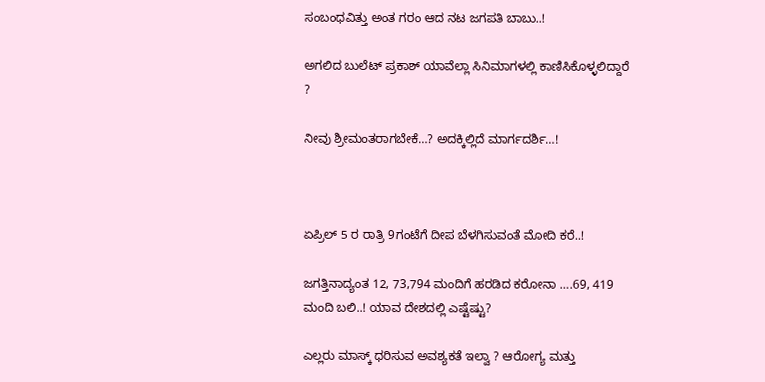ಸಂಬಂಧವಿತ್ತು ಅಂತ ಗರಂ ಆದ ನಟ ಜಗಪತಿ ಬಾಬು..!

ಅಗಲಿದ‌ ಬುಲೆಟ್ ಪ್ರಕಾಶ್ ಯಾವೆಲ್ಲಾ ಸಿನಿಮಾಗಳಲ್ಲಿ ಕಾಣಿಸಿಕೊಳ್ಳಲಿದ್ದಾರೆ ?

ನೀವು ಶ್ರೀಮಂತರಾಗಬೇಕೆ…? ಅದಕ್ಕಿಲ್ಲಿದೆ ಮಾರ್ಗದರ್ಶಿ…!



ಏಪ್ರಿಲ್ 5 ರ ರಾತ್ರಿ 9ಗಂಟೆಗೆ ದೀಪ ಬೆಳಗಿಸುವಂತೆ ಮೋದಿ ಕರೆ..!

ಜಗತ್ತಿನಾದ್ಯಂತ 12, 73,794 ಮಂದಿಗೆ ಹರಡಿದ ಕರೋನಾ ….69, 419 ಮಂದಿ ಬಲಿ..! ಯಾವ ದೇಶದಲ್ಲಿ ಎಷ್ಟೆಷ್ಟು?

ಎಲ್ಲರು ಮಾಸ್ಕ್ ಧರಿಸುವ ಅವಶ್ಯಕತೆ ಇಲ್ವಾ ? ಆರೋಗ್ಯ ಮತ್ತು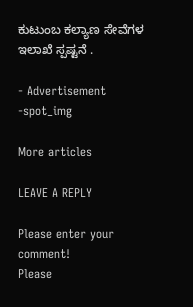ಕುಟುಂಬ ಕಲ್ಯಾಣ ಸೇವೆಗಳ ಇಲಾಖೆ ಸ್ಪಷ್ಟನೆ .

- Advertisement -spot_img

More articles

LEAVE A REPLY

Please enter your comment!
Please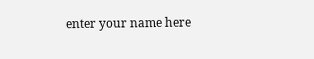enter your name here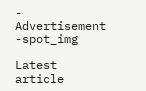- Advertisement -spot_img

Latest article